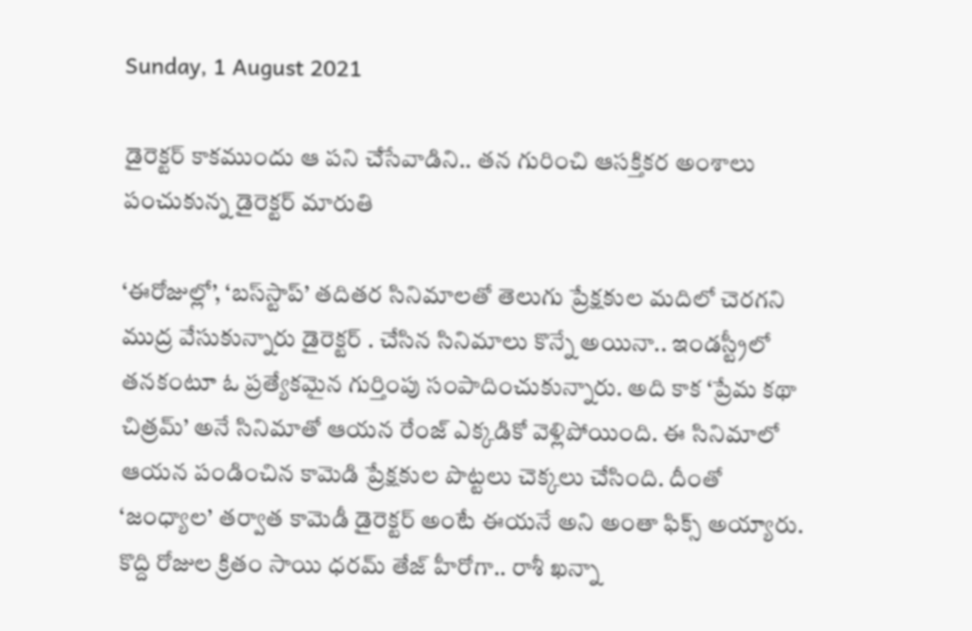Sunday, 1 August 2021

డైరెక్టర్ కాకముందు ఆ పని చేసేవాడిని.. తన గురించి ఆసక్తికర అంశాలు పంచుకున్న డైరెక్టర్ మారుతి

‘ఈరోజుల్లో’, ‘బస్‌స్టాప్’ తదితర సినిమాలతో తెలుగు ప్రేక్షకుల మదిలో చెరగని ముద్ర వేసుకున్నారు డైరెక్టర్ . చేసిన సినిమాలు కొన్నే అయినా.. ఇండస్ట్రీలో తనకంటూ ఓ ప్రత్యేకమైన గుర్తింపు సంపాదించుకున్నారు. అది కాక ‘ప్రేమ కథా చిత్రమ్’ అనే సినిమాతో ఆయన రేంజ్ ఎక్కడికో వెళ్లిపోయింది. ఈ సినిమాలో ఆయన పండించిన కామెడి ప్రేక్షకుల పొట్టలు చెక్కలు చేసింది. దీంతో ‘జంధ్యాల’ తర్వాత కామెడీ డైరెక్టర్ అంటే ఈయనే అని అంతా ఫిక్స్ అయ్యారు. కొద్ది రోజుల క్రితం సాయి ధరమ్ తేజ్ హీరోగా.. రాశీ ఖన్నా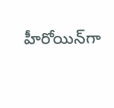హీరోయిన్‌గా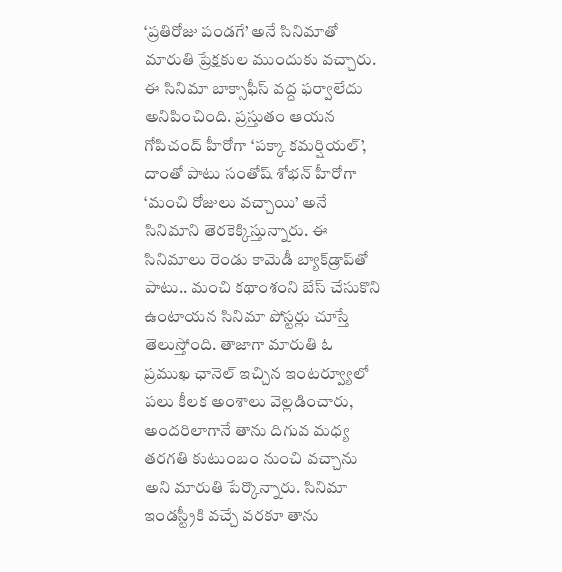‘ప్రతిరోజు పండగే’ అనే సినిమాతో మారుతి ప్రేక్షకుల ముందుకు వచ్చారు. ఈ సినిమా బాక్సాఫీస్ వద్ద ఫర్వాలేదు అనిపించింది. ప్రస్తుతం ఆయన గోపిచంద్ హీరోగా ‘పక్కా కమర్షియల్’, దాంతో పాటు సంతోష్ శోభన్ హీరోగా ‘మంచి రోజులు వచ్చాయి’ అనే సినిమాని తెరకెక్కిస్తున్నారు. ఈ సినిమాలు రెండు కామెడీ బ్యాక్‌డ్రాప్‌తో పాటు.. మంచి కథాంశంని బేస్ చేసుకొని ఉంటాయన సినిమా పోస్టర్లు చూస్తే తెలుస్తోంది. తాజాగా మారుతి ఓ ప్రముఖ ఛానెల్‌ ఇచ్చిన ఇంటర్వ్యూలో పలు కీలక అంశాలు వెల్లడించారు, అందరిలాగానే తాను దిగువ మధ్య తరగతి కుటుంబం నుంచి వచ్చాను అని మారుతి పేర్కొన్నారు. సినిమా ఇండస్ట్రీకి వచ్చే వరకూ తాను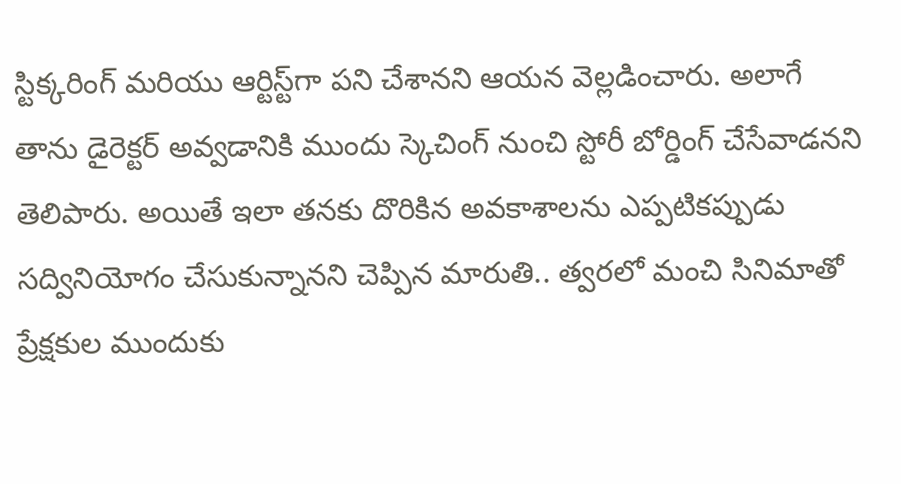స్టిక్కరింగ్ మరియు ఆర్టిస్ట్‌గా పని చేశానని ఆయన వెల్లడించారు. అలాగే తాను డైరెక్టర్ అవ్వడానికి ముందు స్కెచింగ్ నుంచి స్టోరీ బోర్డింగ్ చేసేవాడనని తెలిపారు. అయితే ఇలా తనకు దొరికిన అవకాశాలను ఎప్పటికప్పుడు సద్వినియోగం చేసుకున్నానని చెప్పిన మారుతి.. త్వరలో మంచి సినిమాతో ప్రేక్షకుల ముందుకు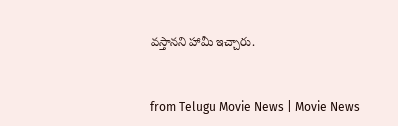వస్తానని హామీ ఇచ్చారు.


from Telugu Movie News | Movie News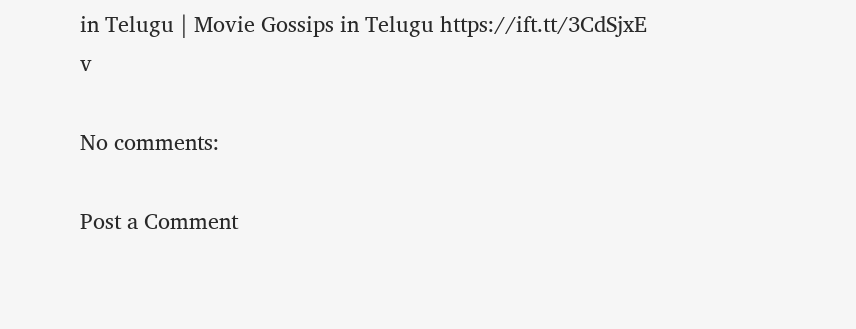in Telugu | Movie Gossips in Telugu https://ift.tt/3CdSjxE
v

No comments:

Post a Comment